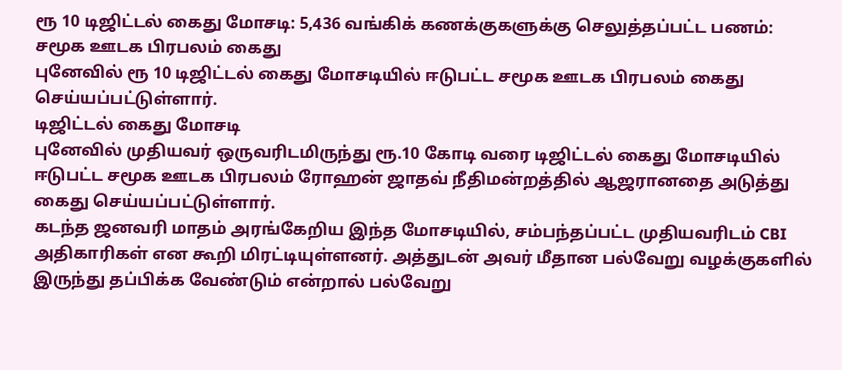ரூ 10 டிஜிட்டல் கைது மோசடி: 5,436 வங்கிக் கணக்குகளுக்கு செலுத்தப்பட்ட பணம்: சமூக ஊடக பிரபலம் கைது
புனேவில் ரூ 10 டிஜிட்டல் கைது மோசடியில் ஈடுபட்ட சமூக ஊடக பிரபலம் கைது செய்யப்பட்டுள்ளார்.
டிஜிட்டல் கைது மோசடி
புனேவில் முதியவர் ஒருவரிடமிருந்து ரூ.10 கோடி வரை டிஜிட்டல் கைது மோசடியில் ஈடுபட்ட சமூக ஊடக பிரபலம் ரோஹன் ஜாதவ் நீதிமன்றத்தில் ஆஜரானதை அடுத்து கைது செய்யப்பட்டுள்ளார்.
கடந்த ஜனவரி மாதம் அரங்கேறிய இந்த மோசடியில், சம்பந்தப்பட்ட முதியவரிடம் CBI அதிகாரிகள் என கூறி மிரட்டியுள்ளனர். அத்துடன் அவர் மீதான பல்வேறு வழக்குகளில் இருந்து தப்பிக்க வேண்டும் என்றால் பல்வேறு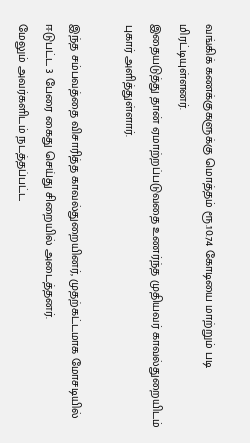வங்கிக் கணக்குகளுக்கு மொத்தம் ரூ.10.74 கோடியை மாற்றும் படி மிரட்டியுள்ளனர்.
இதையடுத்து தான் ஏமாற்றப்படுவதை உணர்ந்த முதியவர் காவல்துறையிடம் புகார் அளித்துள்ளார்.

இந்த சம்பவத்தை விசாரித்த காவல்துறையினர், முதற்கட்டமாக மோசடியில் ஈடுபட்ட 3 பேரை கைது செய்து சிறையில் அடைத்தனர்.
மேலும் அவர்களிடம் நடத்தப்பட்ட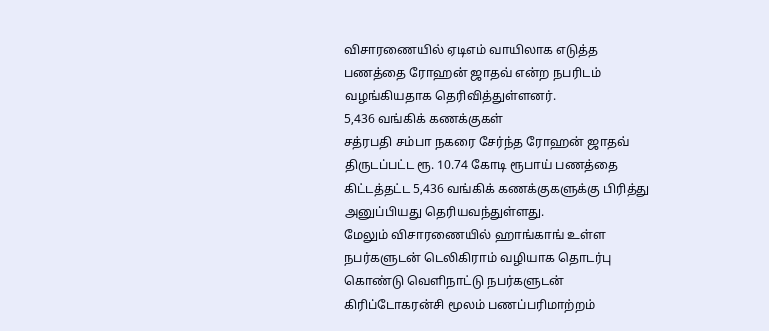விசாரணையில் ஏடிஎம் வாயிலாக எடுத்த பணத்தை ரோஹன் ஜாதவ் என்ற நபரிடம் வழங்கியதாக தெரிவித்துள்ளனர்.
5,436 வங்கிக் கணக்குகள்
சத்ரபதி சம்பா நகரை சேர்ந்த ரோஹன் ஜாதவ் திருடப்பட்ட ரூ. 10.74 கோடி ரூபாய் பணத்தை கிட்டத்தட்ட 5,436 வங்கிக் கணக்குகளுக்கு பிரித்து அனுப்பியது தெரியவந்துள்ளது.
மேலும் விசாரணையில் ஹாங்காங் உள்ள நபர்களுடன் டெலிகிராம் வழியாக தொடர்பு கொண்டு வெளிநாட்டு நபர்களுடன் கிரிப்டோகரன்சி மூலம் பணப்பரிமாற்றம்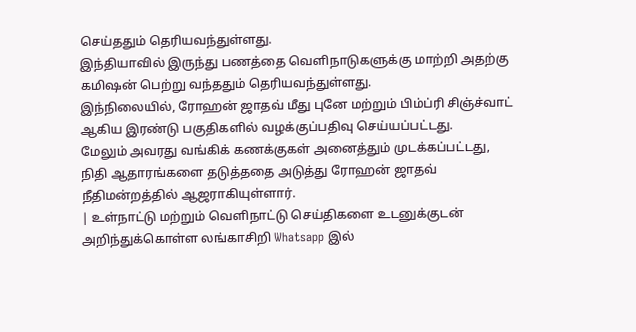செய்ததும் தெரியவந்துள்ளது.
இந்தியாவில் இருந்து பணத்தை வெளிநாடுகளுக்கு மாற்றி அதற்கு கமிஷன் பெற்று வந்ததும் தெரியவந்துள்ளது.
இந்நிலையில், ரோஹன் ஜாதவ் மீது புனே மற்றும் பிம்ப்ரி சிஞ்ச்வாட் ஆகிய இரண்டு பகுதிகளில் வழக்குப்பதிவு செய்யப்பட்டது.
மேலும் அவரது வங்கிக் கணக்குகள் அனைத்தும் முடக்கப்பட்டது, நிதி ஆதாரங்களை தடுத்ததை அடுத்து ரோஹன் ஜாதவ் நீதிமன்றத்தில் ஆஜராகியுள்ளார்.
| உள்நாட்டு மற்றும் வெளிநாட்டு செய்திகளை உடனுக்குடன் அறிந்துக்கொள்ள லங்காசிறி Whatsapp இல்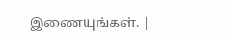இணையுங்கள். |